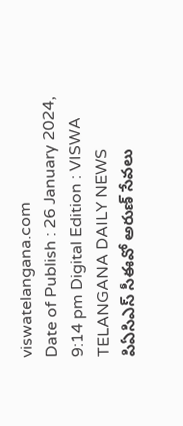viswatelangana.com
Date of Publish : 26 January 2024, 9:14 pm Digital Edition : VISWA TELANGANA DAILY NEWS
పిఏసిఎస్ సీఈవో అరుణ్ సేవలు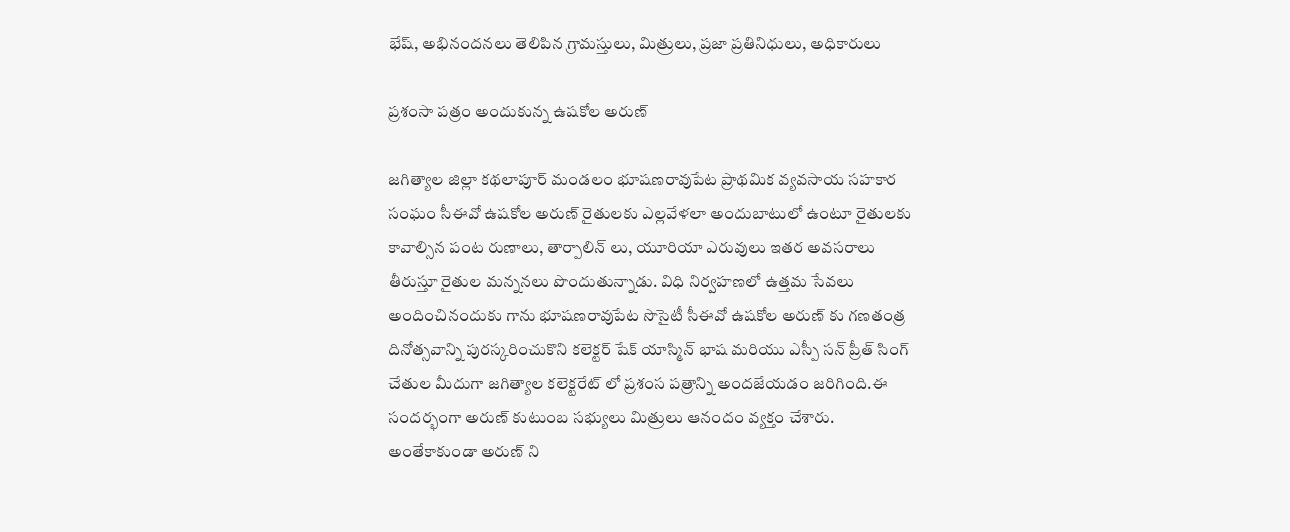భేష్, అభినందనలు తెలిపిన గ్రామస్తులు, మిత్రులు, ప్రజా ప్రతినిధులు, అధికారులు

ప్రశంసా పత్రం అందుకున్న ఉషకోల అరుణ్

జగిత్యాల జిల్లా కథలాపూర్ మండలం భూషణరావుపేట ప్రాథమిక వ్యవసాయ సహకార సంఘం సీఈవో ఉషకోల అరుణ్ రైతులకు ఎల్లవేళలా అందుబాటులో ఉంటూ రైతులకు కావాల్సిన పంట రుణాలు, తార్పాలిన్ లు, యూరియా ఎరువులు ఇతర అవసరాలు తీరుస్తూ రైతుల మన్ననలు పొందుతున్నాడు. విధి నిర్వహణలో ఉత్తమ సేవలు అందించినందుకు గాను భూషణరావుపేట సొసైటీ సీఈవో ఉషకోల అరుణ్ కు గణతంత్ర దినోత్సవాన్ని పురస్కరించుకొని కలెక్టర్ షేక్ యాస్మిన్ భాష మరియు ఎస్పీ సన్ ప్రీత్ సింగ్ చేతుల మీదుగా జగిత్యాల కలెక్టరేట్ లో ప్రశంస పత్రాన్ని అందజేయడం జరిగింది.ఈ సందర్భంగా అరుణ్ కుటుంబ సభ్యులు మిత్రులు ఆనందం వ్యక్తం చేశారు. అంతేకాకుండా అరుణ్ ని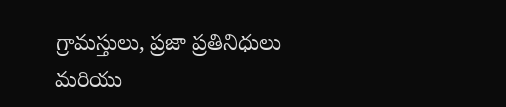గ్రామస్తులు, ప్రజా ప్రతినిధులు మరియు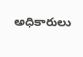అధికారులు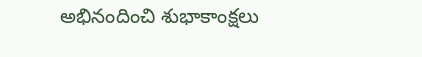అభినందించి శుభాకాంక్షలు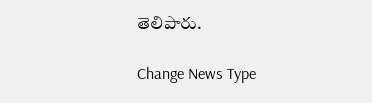తెలిపారు.

Change News Type